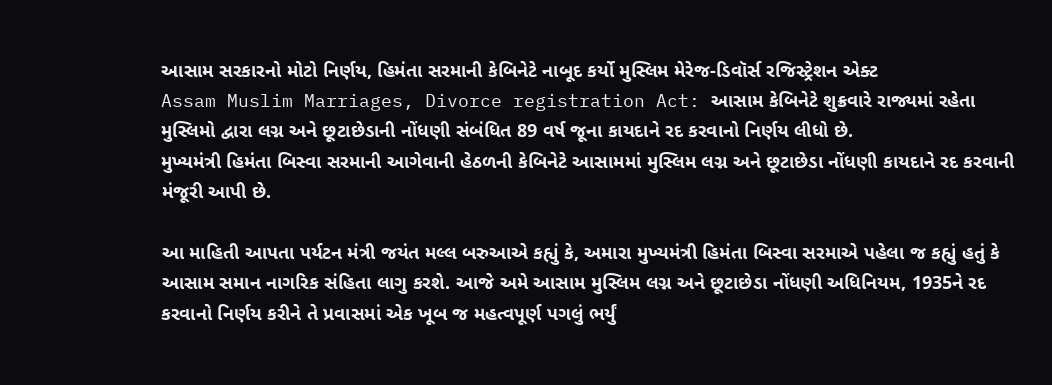આસામ સરકારનો મોટો નિર્ણય, હિમંતા સરમાની કેબિનેટે નાબૂદ કર્યો મુસ્લિમ મેરેજ-ડિવૉર્સ રજિસ્ટ્રેશન એક્ટ
Assam Muslim Marriages, Divorce registration Act: આસામ કેબિનેટે શુક્રવારે રાજ્યમાં રહેતા મુસ્લિમો દ્વારા લગ્ન અને છૂટાછેડાની નોંધણી સંબંધિત 89 વર્ષ જૂના કાયદાને રદ કરવાનો નિર્ણય લીધો છે.
મુખ્યમંત્રી હિમંતા બિસ્વા સરમાની આગેવાની હેઠળની કેબિનેટે આસામમાં મુસ્લિમ લગ્ન અને છૂટાછેડા નોંધણી કાયદાને રદ કરવાની મંજૂરી આપી છે.

આ માહિતી આપતા પર્યટન મંત્રી જયંત મલ્લ બરુઆએ કહ્યું કે, અમારા મુખ્યમંત્રી હિમંતા બિસ્વા સરમાએ પહેલા જ કહ્યું હતું કે આસામ સમાન નાગરિક સંહિતા લાગુ કરશે. આજે અમે આસામ મુસ્લિમ લગ્ન અને છૂટાછેડા નોંધણી અધિનિયમ, 1935ને રદ કરવાનો નિર્ણય કરીને તે પ્રવાસમાં એક ખૂબ જ મહત્વપૂર્ણ પગલું ભર્યું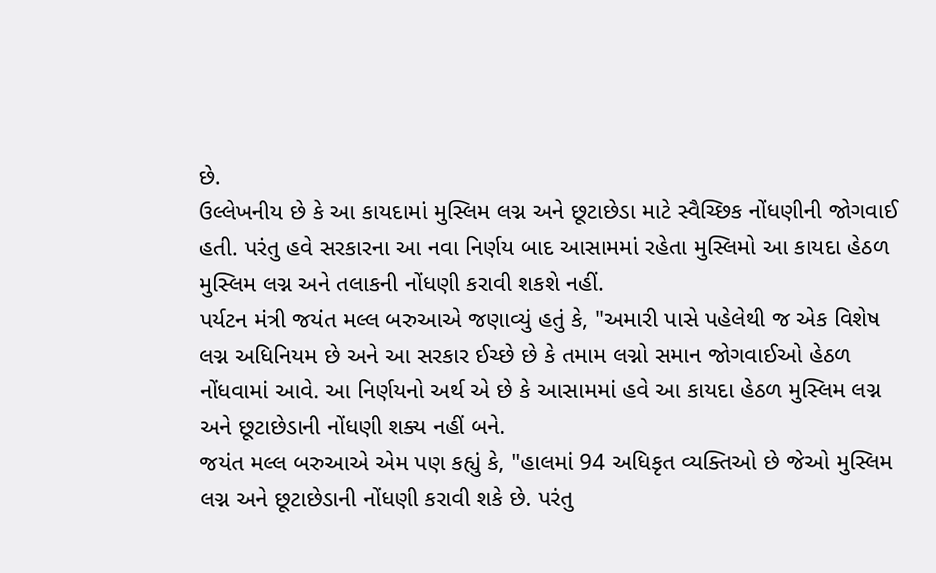છે.
ઉલ્લેખનીય છે કે આ કાયદામાં મુસ્લિમ લગ્ન અને છૂટાછેડા માટે સ્વૈચ્છિક નોંધણીની જોગવાઈ હતી. પરંતુ હવે સરકારના આ નવા નિર્ણય બાદ આસામમાં રહેતા મુસ્લિમો આ કાયદા હેઠળ મુસ્લિમ લગ્ન અને તલાકની નોંધણી કરાવી શકશે નહીં.
પર્યટન મંત્રી જયંત મલ્લ બરુઆએ જણાવ્યું હતું કે, "અમારી પાસે પહેલેથી જ એક વિશેષ લગ્ન અધિનિયમ છે અને આ સરકાર ઈચ્છે છે કે તમામ લગ્નો સમાન જોગવાઈઓ હેઠળ નોંધવામાં આવે. આ નિર્ણયનો અર્થ એ છે કે આસામમાં હવે આ કાયદા હેઠળ મુસ્લિમ લગ્ન અને છૂટાછેડાની નોંધણી શક્ય નહીં બને.
જયંત મલ્લ બરુઆએ એમ પણ કહ્યું કે, "હાલમાં 94 અધિકૃત વ્યક્તિઓ છે જેઓ મુસ્લિમ લગ્ન અને છૂટાછેડાની નોંધણી કરાવી શકે છે. પરંતુ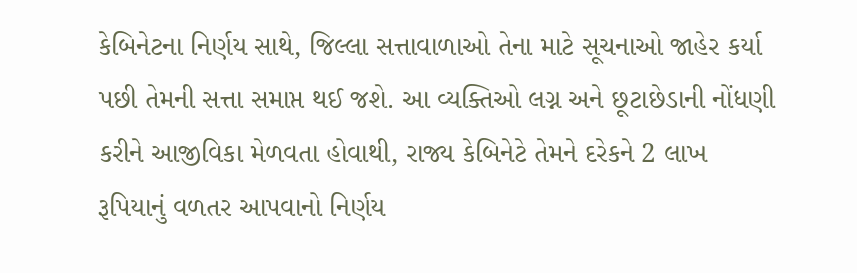કેબિનેટના નિર્ણય સાથે, જિલ્લા સત્તાવાળાઓ તેના માટે સૂચનાઓ જાહેર કર્યા પછી તેમની સત્તા સમાપ્ત થઈ જશે. આ વ્યક્તિઓ લગ્ન અને છૂટાછેડાની નોંધણી કરીને આજીવિકા મેળવતા હોવાથી, રાજ્ય કેબિનેટે તેમને દરેકને 2 લાખ રૂપિયાનું વળતર આપવાનો નિર્ણય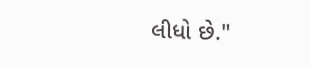લીધો છે."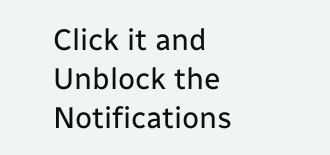Click it and Unblock the Notifications